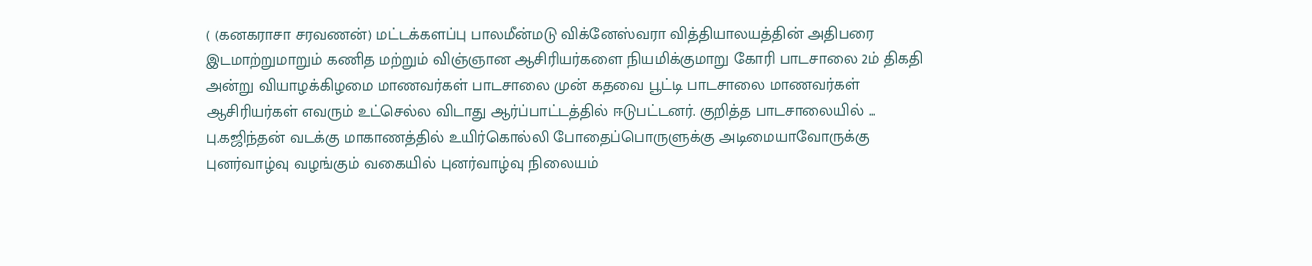( (கனகராசா சரவணன்) மட்டக்களப்பு பாலமீன்மடு விக்னேஸ்வரா வித்தியாலயத்தின் அதிபரை இடமாற்றுமாறும் கணித மற்றும் விஞ்ஞான ஆசிரியர்களை நியமிக்குமாறு கோரி பாடசாலை 2ம் திகதி அன்று வியாழக்கிழமை மாணவர்கள் பாடசாலை முன் கதவை பூட்டி பாடசாலை மாணவர்கள் ஆசிரியர்கள் எவரும் உட்செல்ல விடாது ஆர்ப்பாட்டத்தில் ஈடுபட்டனர். குறித்த பாடசாலையில் ...
பு.கஜிந்தன் வடக்கு மாகாணத்தில் உயிர்கொல்லி போதைப்பொருளுக்கு அடிமையாவோருக்கு புனர்வாழ்வு வழங்கும் வகையில் புனர்வாழ்வு நிலையம்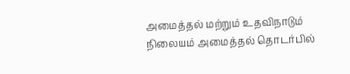அமைத்தல் மற்றும் உதவிநாடும் நிலையம் அமைத்தல் தொடர்பில்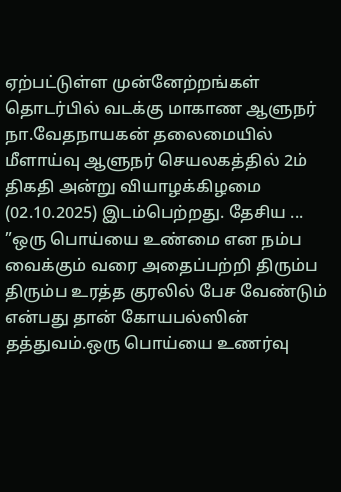ஏற்பட்டுள்ள முன்னேற்றங்கள் தொடர்பில் வடக்கு மாகாண ஆளுநர் நா.வேதநாயகன் தலைமையில் மீளாய்வு ஆளுநர் செயலகத்தில் 2ம் திகதி அன்று வியாழக்கிழமை (02.10.2025) இடம்பெற்றது. தேசிய ...
”ஒரு பொய்யை உண்மை என நம்ப வைக்கும் வரை அதைப்பற்றி திரும்ப திரும்ப உரத்த குரலில் பேச வேண்டும் என்பது தான் கோயபல்ஸின் தத்துவம்.ஒரு பொய்யை உணர்வு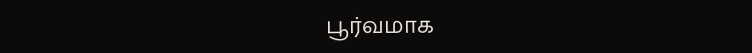பூர்வமாக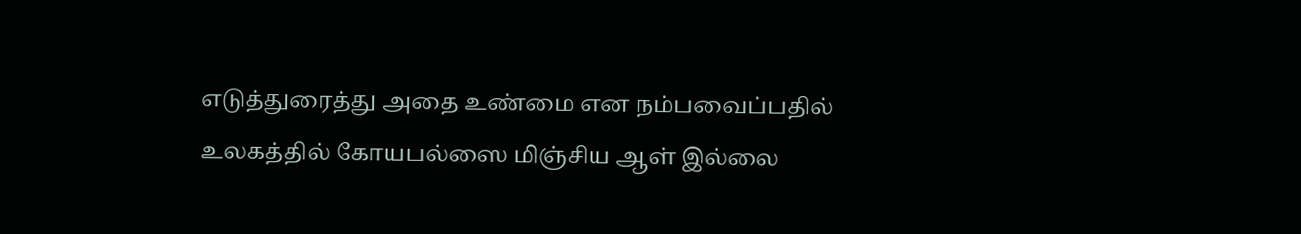எடுத்துரைத்து அதை உண்மை என நம்பவைப்பதில் உலகத்தில் கோயபல்ஸை மிஞ்சிய ஆள் இல்லை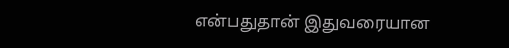என்பதுதான் இதுவரையான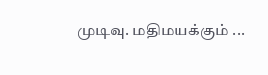முடிவு. மதிமயக்கும் ...